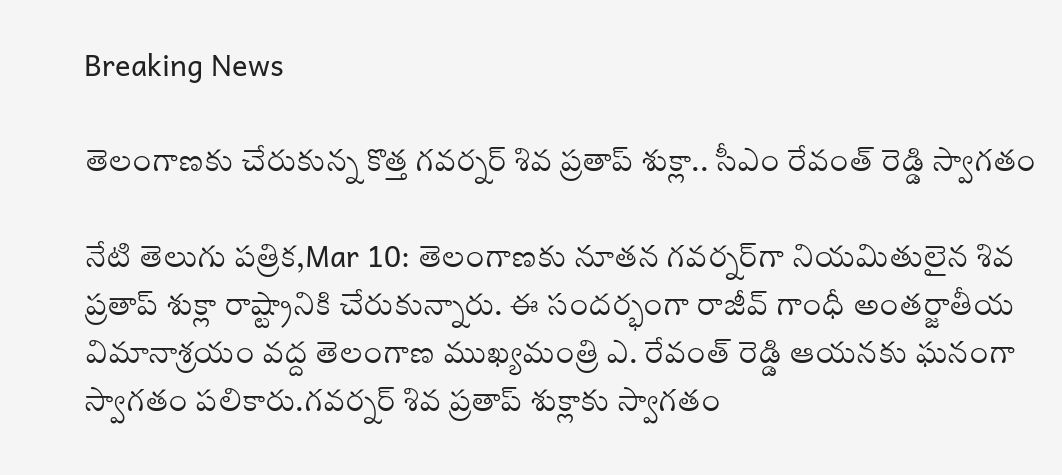Breaking News

తెలంగాణకు చేరుకున్న కొత్త గవర్నర్ శివ ప్రతాప్ శుక్లా.. సీఎం రేవంత్ రెడ్డి స్వాగతం

నేటి తెలుగు పత్రిక,Mar 10: తెలంగాణకు నూతన గవర్నర్‌గా నియమితులైన శివ ప్రతాప్ శుక్లా రాష్ట్రానికి చేరుకున్నారు. ఈ సందర్భంగా రాజీవ్ గాంధీ అంతర్జాతీయ విమానాశ్రయం వద్ద తెలంగాణ ముఖ్యమంత్రి ఎ. రేవంత్ రెడ్డి ఆయనకు ఘనంగా స్వాగతం పలికారు.గవర్నర్ శివ ప్రతాప్ శుక్లాకు స్వాగతం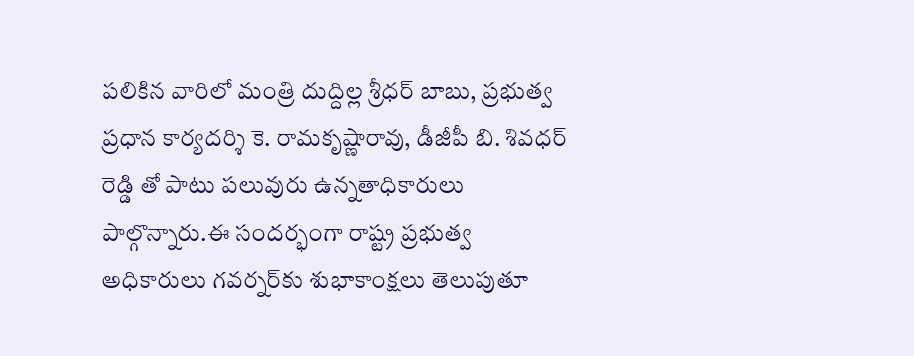పలికిన వారిలో మంత్రి దుద్దిల్ల శ్రీధర్ బాబు, ప్రభుత్వ ప్రధాన కార్యదర్శి కె. రామకృష్ణారావు, డీజీపీ బి. శివధర్ రెడ్డి తో పాటు పలువురు ఉన్నతాధికారులు పాల్గొన్నారు.ఈ సందర్భంగా రాష్ట్ర ప్రభుత్వ అధికారులు గవర్నర్‌కు శుభాకాంక్షలు తెలుపుతూ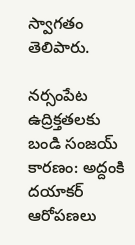స్వాగతం తెలిపారు.

నర్సంపేట ఉద్రిక్తతలకు బండి సంజయ్ కారణం: అద్దంకి దయాకర్ ఆరోపణలు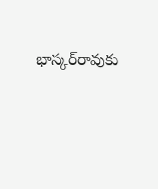భాస్కర్‌రావుకు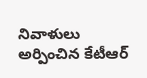నివాళులు అర్పించిన కేటీఆర్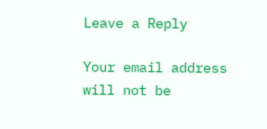Leave a Reply

Your email address will not be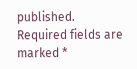published. Required fields are marked *